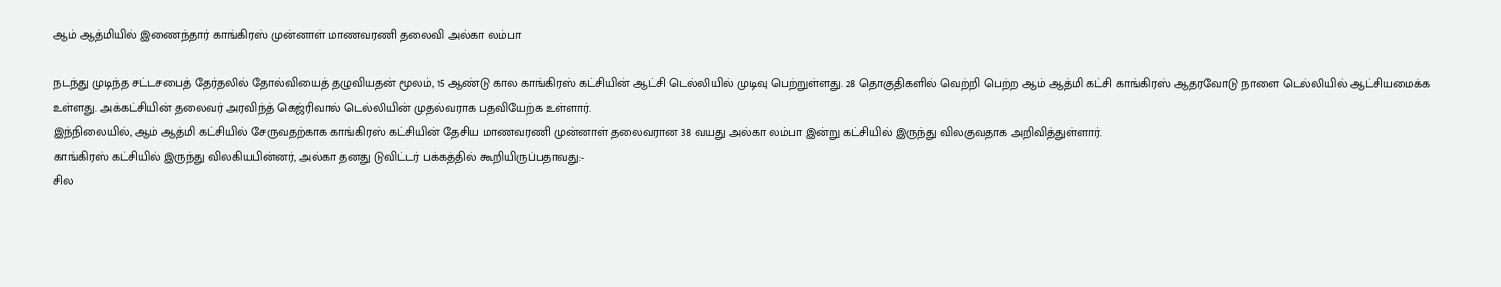ஆம் ஆத்மியில் இணைந்தார் காங்கிரஸ் முன்னாள் மாணவரணி தலைவி அல்கா லம்பா

நடந்து முடிந்த சட்டசபைத் தேர்தலில் தோல்வியைத் தழுவியதன் மூலம், 15 ஆண்டு கால காங்கிரஸ் கட்சியின் ஆட்சி டெல்லியில் முடிவு பெற்றுள்ளது. 28 தொகுதிகளில் வெற்றி பெற்ற ஆம் ஆத்மி கட்சி காங்கிரஸ் ஆதரவோடு நாளை டெல்லியில் ஆட்சியமைக்க உள்ளது. அக்கட்சியின் தலைவர் அரவிந்த் கெஜ்ரிவால் டெல்லியின் முதல்வராக பதவியேற்க உள்ளார்.
இந்நிலையில், ஆம் ஆத்மி கட்சியில் சேருவதற்காக காங்கிரஸ் கட்சியின் தேசிய மாணவரணி முன்னாள் தலைவரான 38 வயது அல்கா லம்பா இன்று கட்சியில் இருந்து விலகுவதாக அறிவித்துள்ளார்.
காங்கிரஸ் கட்சியில் இருந்து விலகியபின்னர், அல்கா தனது டுவிட்டர் பக்கத்தில் கூறியிருப்பதாவது:-
சில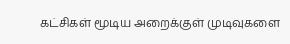கட்சிகள் மூடிய அறைக்குள் முடிவுகளை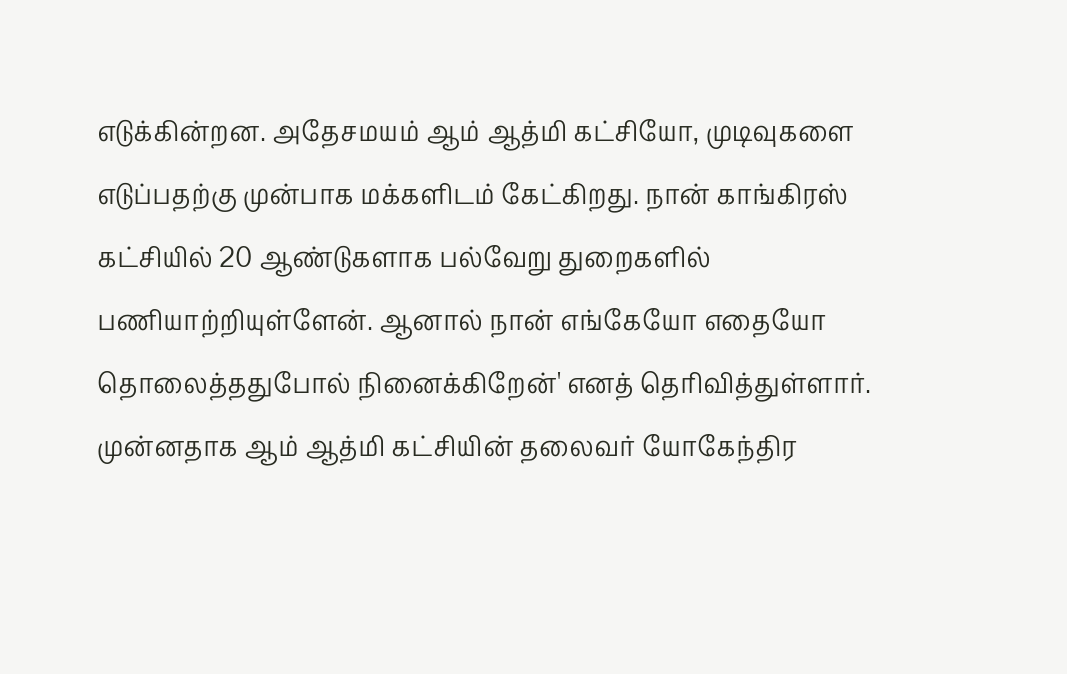எடுக்கின்றன. அதேசமயம் ஆம் ஆத்மி கட்சியோ, முடிவுகளை எடுப்பதற்கு முன்பாக மக்களிடம் கேட்கிறது. நான் காங்கிரஸ் கட்சியில் 20 ஆண்டுகளாக பல்வேறு துறைகளில் பணியாற்றியுள்ளேன். ஆனால் நான் எங்கேயோ எதையோ தொலைத்ததுபோல் நினைக்கிறேன்' எனத் தெரிவித்துள்ளார்.
முன்னதாக ஆம் ஆத்மி கட்சியின் தலைவர் யோகேந்திர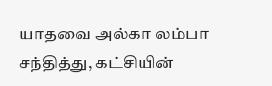யாதவை அல்கா லம்பா சந்தித்து, கட்சியின்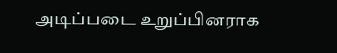அடிப்படை உறுப்பினராக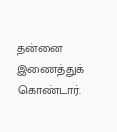தன்னை இணைத்துக் கொண்டார்.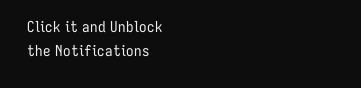Click it and Unblock the Notifications